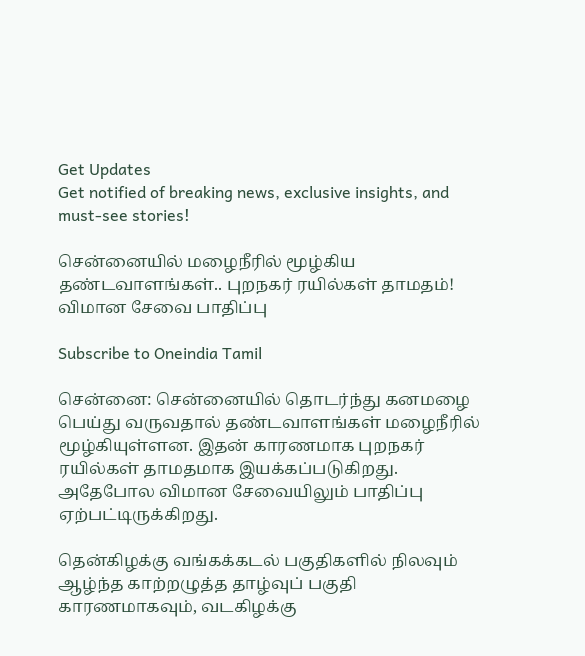Get Updates
Get notified of breaking news, exclusive insights, and must-see stories!

சென்னையில் மழைநீரில் மூழ்கிய தண்டவாளங்கள்.. புறநகர் ரயில்கள் தாமதம்! விமான சேவை பாதிப்பு

Subscribe to Oneindia Tamil

சென்னை: சென்னையில் தொடர்ந்து கனமழை பெய்து வருவதால் தண்டவாளங்கள் மழைநீரில் மூழ்கியுள்ளன. இதன் காரணமாக புறநகர் ரயில்கள் தாமதமாக இயக்கப்படுகிறது. அதேபோல விமான சேவையிலும் பாதிப்பு ஏற்பட்டிருக்கிறது.

தென்கிழக்கு வங்கக்கடல் பகுதிகளில் நிலவும் ஆழ்ந்த காற்றழுத்த தாழ்வுப் பகுதி காரணமாகவும், வடகிழக்கு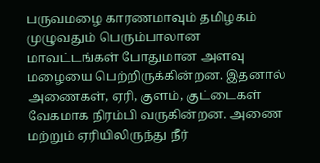பருவமழை காரணமாவும் தமிழகம் முழுவதும் பெரும்பாலான மாவட்டங்கள் போதுமான அளவு மழையை பெற்றிருக்கின்றன. இதனால் அணைகள், ஏரி, குளம், குட்டைகள் வேகமாக நிரம்பி வருகின்றன. அணை மற்றும் ஏரியிலிருந்து நீர்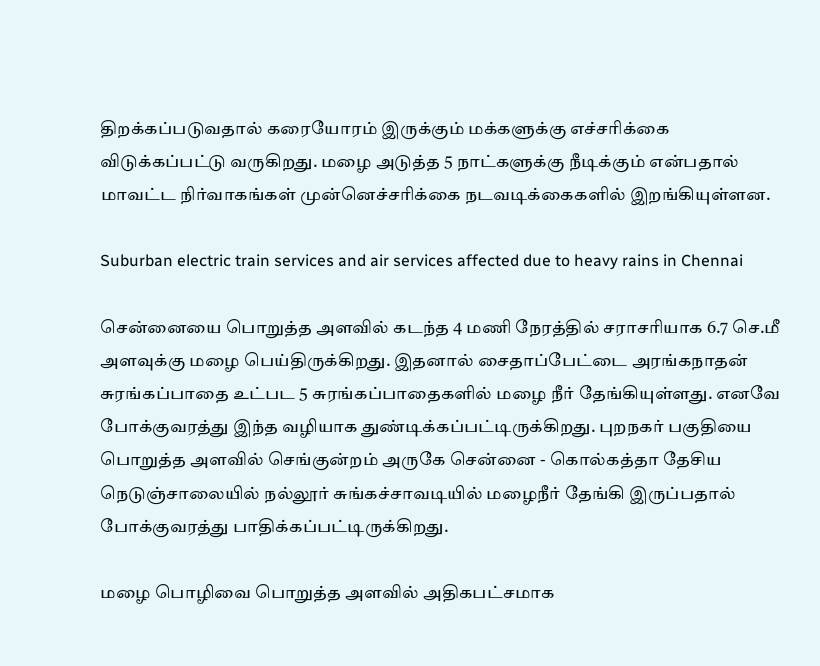திறக்கப்படுவதால் கரையோரம் இருக்கும் மக்களுக்கு எச்சரிக்கை விடுக்கப்பட்டு வருகிறது. மழை அடுத்த 5 நாட்களுக்கு நீடிக்கும் என்பதால் மாவட்ட நிர்வாகங்கள் முன்னெச்சரிக்கை நடவடிக்கைகளில் இறங்கியுள்ளன.

Suburban electric train services and air services affected due to heavy rains in Chennai

சென்னையை பொறுத்த அளவில் கடந்த 4 மணி நேரத்தில் சராசரியாக 6.7 செ.மீ அளவுக்கு மழை பெய்திருக்கிறது. இதனால் சைதாப்பேட்டை அரங்கநாதன் சுரங்கப்பாதை உட்பட 5 சுரங்கப்பாதைகளில் மழை நீர் தேங்கியுள்ளது. எனவே போக்குவரத்து இந்த வழியாக துண்டிக்கப்பட்டிருக்கிறது. புறநகர் பகுதியை பொறுத்த அளவில் செங்குன்றம் அருகே சென்னை - கொல்கத்தா தேசிய நெடுஞ்சாலையில் நல்லூர் சுங்கச்சாவடியில் மழைநீர் தேங்கி இருப்பதால் போக்குவரத்து பாதிக்கப்பட்டிருக்கிறது.

மழை பொழிவை பொறுத்த அளவில் அதிகபட்சமாக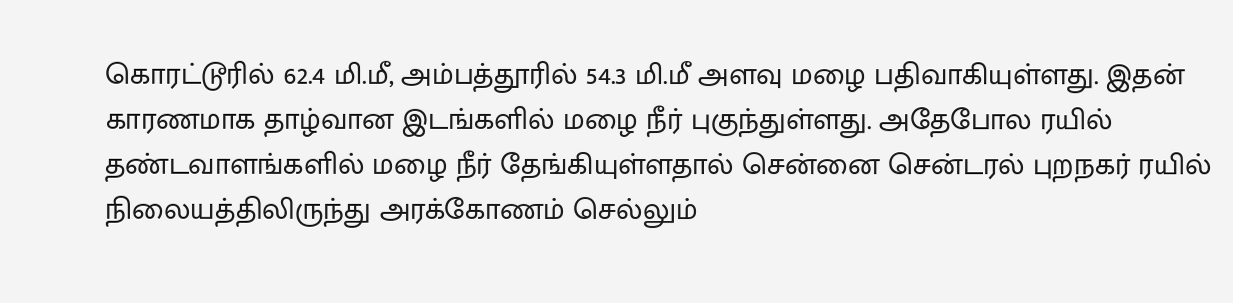கொரட்டூரில் 62.4 மி.மீ, அம்பத்தூரில் 54.3 மி.மீ அளவு மழை பதிவாகியுள்ளது. இதன் காரணமாக தாழ்வான இடங்களில் மழை நீர் புகுந்துள்ளது. அதேபோல ரயில் தண்டவாளங்களில் மழை நீர் தேங்கியுள்ளதால் சென்னை சென்டரல் புறநகர் ரயில் நிலையத்திலிருந்து அரக்கோணம் செல்லும்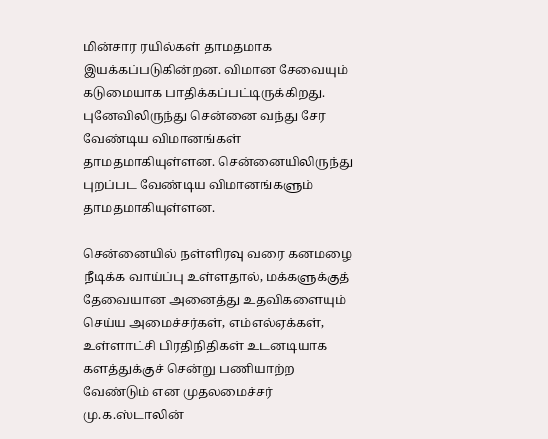மின்சார ரயில்கள் தாமதமாக இயக்கப்படுகின்றன. விமான சேவையும் கடுமையாக பாதிக்கப்பட்டிருக்கிறது. புனேவிலிருந்து சென்னை வந்து சேர வேண்டிய விமானங்கள் தாமதமாகியுள்ளன. சென்னையிலிருந்து புறப்பட வேண்டிய விமானங்களும் தாமதமாகியுள்ளன.

சென்னையில் நள்ளிரவு வரை கனமழை நீடிக்க வாய்ப்பு உள்ளதால், மக்களுக்குத் தேவையான அனைத்து உதவிகளையும் செய்ய அமைச்சர்கள், எம்எல்ஏக்கள், உள்ளாட்சி பிரதிநிதிகள் உடனடியாக களத்துக்குச் சென்று பணியாற்ற வேண்டும் என முதலமைச்சர் மு.க.ஸ்டாலின்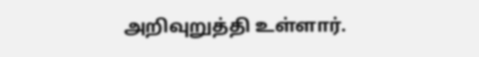அறிவுறுத்தி உள்ளார்.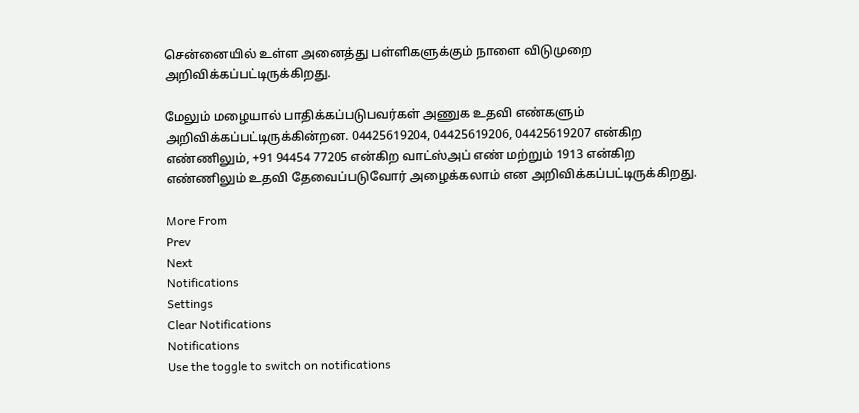சென்னையில் உள்ள அனைத்து பள்ளிகளுக்கும் நாளை விடுமுறை அறிவிக்கப்பட்டிருக்கிறது.

மேலும் மழையால் பாதிக்கப்படுபவர்கள் அணுக உதவி எண்களும் அறிவிக்கப்பட்டிருக்கின்றன. 04425619204, 04425619206, 04425619207 என்கிற எண்ணிலும், +91 94454 77205 என்கிற வாட்ஸ்அப் எண் மற்றும் 1913 என்கிற எண்ணிலும் உதவி தேவைப்படுவோர் அழைக்கலாம் என அறிவிக்கப்பட்டிருக்கிறது.

More From
Prev
Next
Notifications
Settings
Clear Notifications
Notifications
Use the toggle to switch on notifications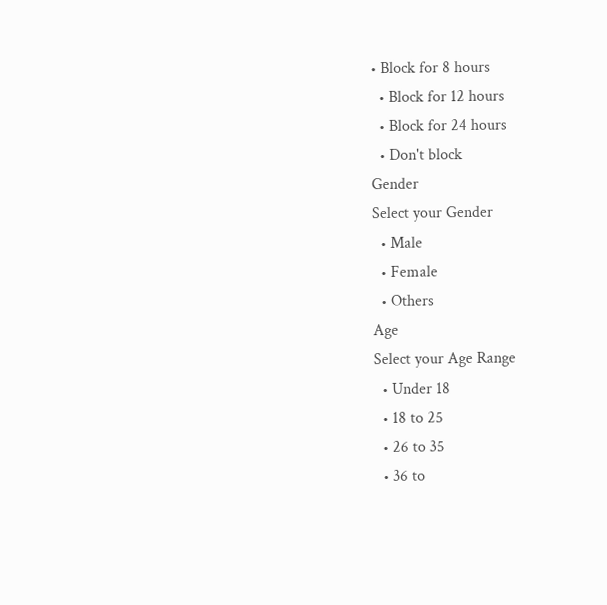• Block for 8 hours
  • Block for 12 hours
  • Block for 24 hours
  • Don't block
Gender
Select your Gender
  • Male
  • Female
  • Others
Age
Select your Age Range
  • Under 18
  • 18 to 25
  • 26 to 35
  • 36 to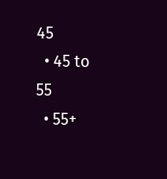45
  • 45 to 55
  • 55+